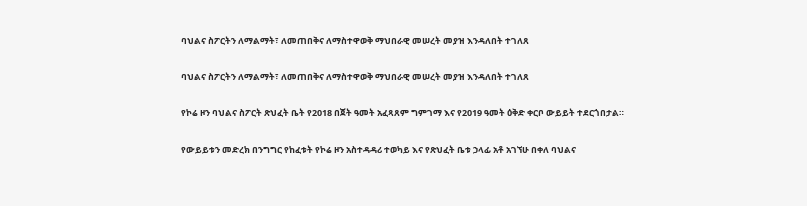ባህልና ስፖርትን ለማልማት፣ ለመጠበቅና ለማስተዋወቅ ማህበራዊ መሠረት መያዝ እንዳለበት ተገለጸ

ባህልና ስፖርትን ለማልማት፣ ለመጠበቅና ለማስተዋወቅ ማህበራዊ መሠረት መያዝ እንዳለበት ተገለጸ

የኮሬ ዞን ባህልና ስፖርት ጽህፈት ቤት የ2018 በጀት ዓመት አፈጻጸም ግምገማ እና የ2019 ዓመት ዕቅድ ቀርቦ ውይይት ተደርጎበታል።

የውይይቱን መድረክ በንግግር የከፈቱት የኮሬ ዞን አስተዳዳሪ ተወካይ እና የጽህፈት ቤቱ ኃላፊ አቶ አገኘሁ በቀለ ባህልና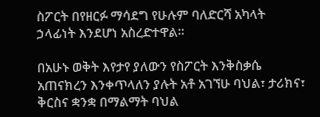ስፖርት በየዘርፉ ማሳደግ የሁሉም ባለድርሻ አካላት ኃላፊነት እንደሆነ አስረድተዋል።

በአሁኑ ወቅት እየታየ ያለውን የስፖርት እንቅስቃሴ አጠናክረን እንቀጥላለን ያሉት አቶ አገኘሁ ባህል፣ ታሪክና፣ ቅርስና ቋንቋ በማልማት ባህል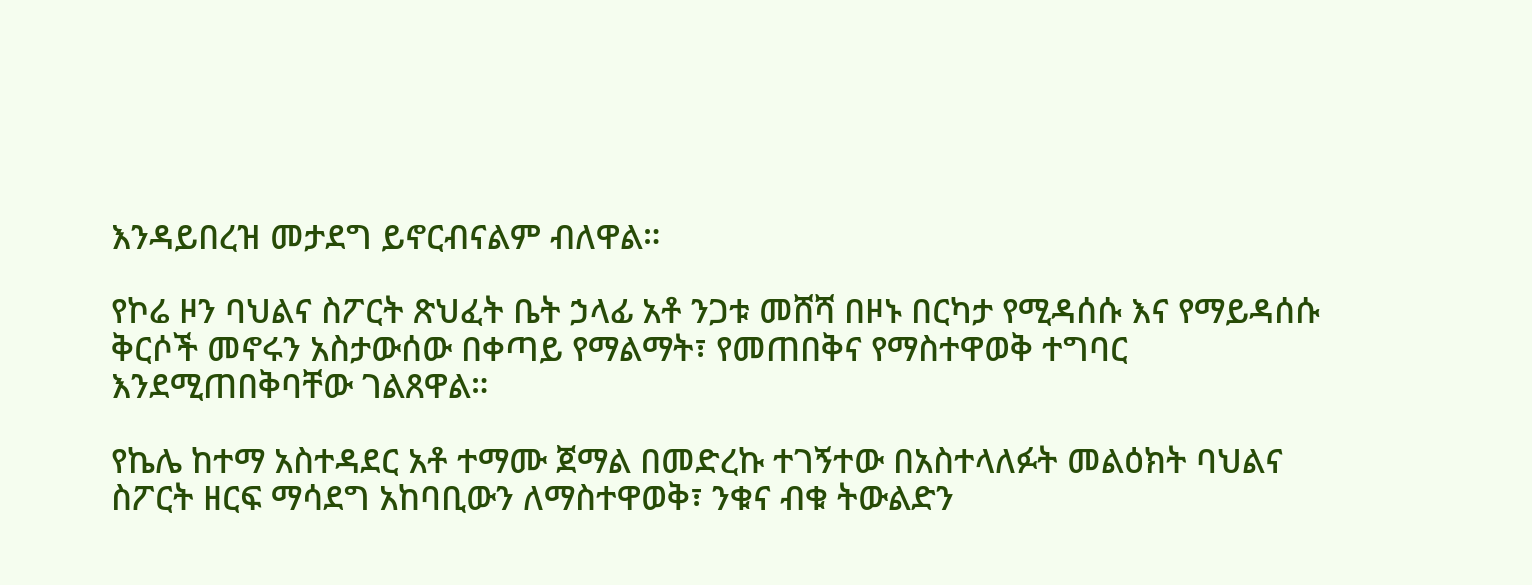እንዳይበረዝ መታደግ ይኖርብናልም ብለዋል።

የኮሬ ዞን ባህልና ስፖርት ጽህፈት ቤት ኃላፊ አቶ ንጋቱ መሸሻ በዞኑ በርካታ የሚዳሰሱ እና የማይዳሰሱ ቅርሶች መኖሩን አስታውሰው በቀጣይ የማልማት፣ የመጠበቅና የማስተዋወቅ ተግባር እንደሚጠበቅባቸው ገልጸዋል።

የኬሌ ከተማ አስተዳደር አቶ ተማሙ ጀማል በመድረኩ ተገኝተው በአስተላለፉት መልዕክት ባህልና ስፖርት ዘርፍ ማሳደግ አከባቢውን ለማስተዋወቅ፣ ንቁና ብቁ ትውልድን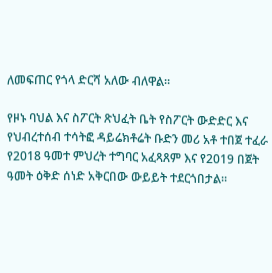ለመፍጠር የጎላ ድርሻ አለው ብለዋል።

የዞኑ ባህል እና ስፖርት ጽህፈት ቤት የስፖርት ውድድር እና የህብረተሰብ ተሳትፎ ዳይሬክቶሬት ቡድን መሪ አቶ ተበጀ ተፈራ የ2018 ዓመተ ምህረት ተግባር አፈጻጸም እና የ2019 በጀት ዓመት ዕቅድ ሰነድ አቅርበው ውይይት ተደርጎበታል።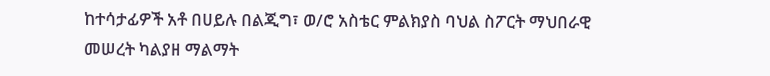ከተሳታፊዎች አቶ በሀይሉ በልጂግ፣ ወ/ሮ አስቴር ምልክያስ ባህል ስፖርት ማህበራዊ መሠረት ካልያዘ ማልማት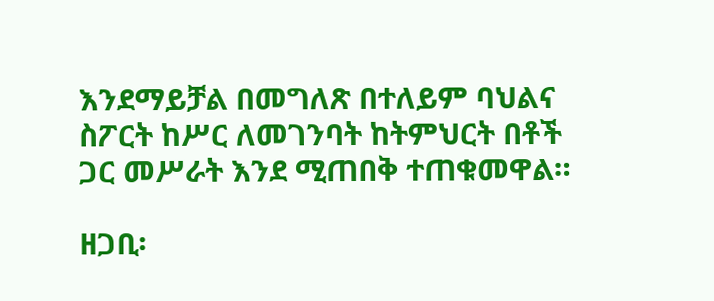እንደማይቻል በመግለጽ በተለይም ባህልና ስፖርት ከሥር ለመገንባት ከትምህርት በቶች ጋር መሥራት እንደ ሚጠበቅ ተጠቁመዋል።

ዘጋቢ፡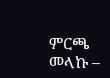ምርጫ መላኩ –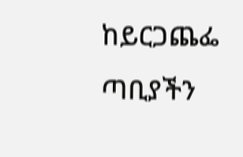ከይርጋጨፌ ጣቢያችን